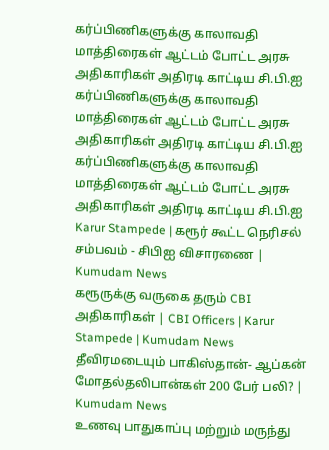கர்ப்பிணிகளுக்கு காலாவதி மாத்திரைகள் ஆட்டம் போட்ட அரசு அதிகாரிகள் அதிரடி காட்டிய சி.பி.ஐ
கர்ப்பிணிகளுக்கு காலாவதி மாத்திரைகள் ஆட்டம் போட்ட அரசு அதிகாரிகள் அதிரடி காட்டிய சி.பி.ஐ
கர்ப்பிணிகளுக்கு காலாவதி மாத்திரைகள் ஆட்டம் போட்ட அரசு அதிகாரிகள் அதிரடி காட்டிய சி.பி.ஐ
Karur Stampede | கரூர் கூட்ட நெரிசல் சம்பவம் - சிபிஐ விசாரணை | Kumudam News
கரூருக்கு வருகை தரும் CBI அதிகாரிகள் | CBI Officers | Karur Stampede | Kumudam News
தீவிரமடையும் பாகிஸ்தான்- ஆப்கன் மோதல்தலிபான்கள் 200 பேர் பலி? | Kumudam News
உணவு பாதுகாப்பு மற்றும் மருந்து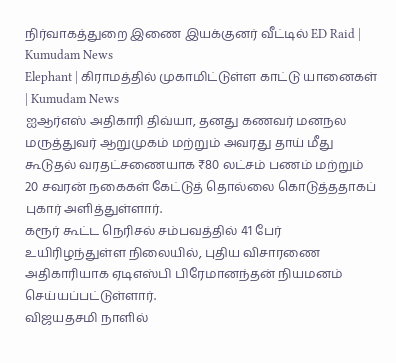நிர்வாகத்துறை இணை இயக்குனர் வீட்டில் ED Raid | Kumudam News
Elephant | கிராமத்தில் முகாமிட்டுள்ள காட்டு யானைகள் | Kumudam News
ஐஆர்எஸ் அதிகாரி திவ்யா, தனது கணவர் மனநல மருத்துவர் ஆறுமுகம் மற்றும் அவரது தாய் மீது கூடுதல் வரதட்சணையாக ₹80 லட்சம் பணம் மற்றும் 20 சவரன் நகைகள் கேட்டுத் தொல்லை கொடுத்ததாகப் புகார் அளித்துள்ளார்.
கரூர் கூட்ட நெரிசல் சம்பவத்தில் 41 பேர் உயிரிழந்துள்ள நிலையில், புதிய விசாரணை அதிகாரியாக ஏடிஎஸ்பி பிரேமானந்தன் நியமனம் செய்யப்பட்டுள்ளார்.
விஜயதசமி நாளில்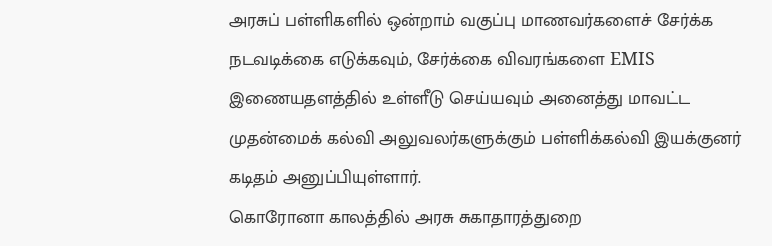அரசுப் பள்ளிகளில் ஒன்றாம் வகுப்பு மாணவர்களைச் சேர்க்க நடவடிக்கை எடுக்கவும், சேர்க்கை விவரங்களை EMIS இணையதளத்தில் உள்ளீடு செய்யவும் அனைத்து மாவட்ட முதன்மைக் கல்வி அலுவலர்களுக்கும் பள்ளிக்கல்வி இயக்குனர் கடிதம் அனுப்பியுள்ளார்.
கொரோனா காலத்தில் அரசு சுகாதாரத்துறை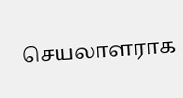செயலாளராக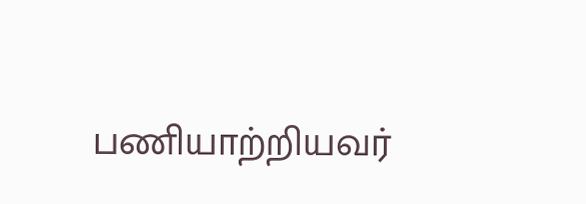பணியாற்றியவர்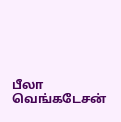பீலா வெங்கடேசன்